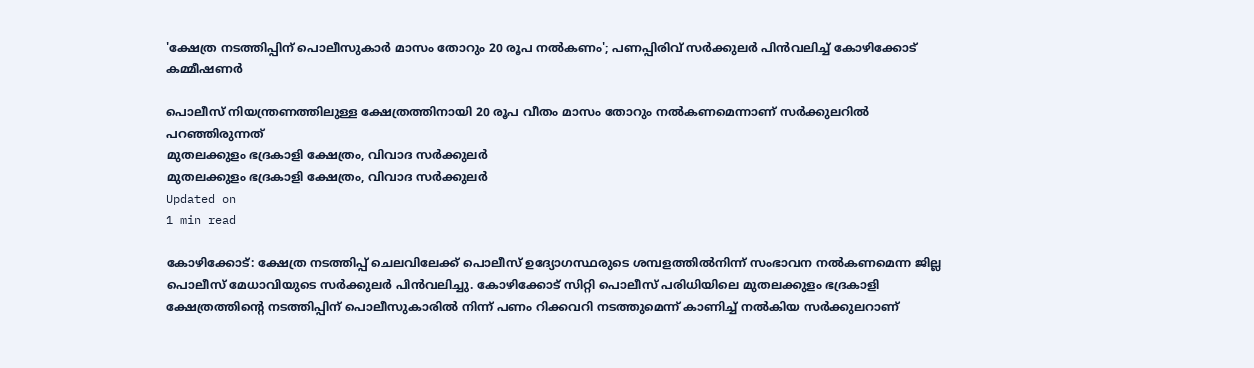'ക്ഷേത്ര നടത്തിപ്പിന് പൊലീസുകാർ മാസം തോറും 20 രൂപ നൽകണം'; പണപ്പിരിവ്‌ സർക്കുലർ പിൻവലിച്ച് കോഴിക്കോട് കമ്മീഷണർ

പൊലീസ് നിയന്ത്രണത്തിലുള്ള ക്ഷേത്രത്തിനായി 20 രൂപ വീതം മാസം തോറും നൽകണമെന്നാണ് സർക്കുലറിൽ പറഞ്ഞിരുന്നത്
മുതലക്കുളം ഭദ്രകാളി ക്ഷേത്രം, വിവാദ സർക്കുലർ
മുതലക്കുളം ഭദ്രകാളി ക്ഷേത്രം, വിവാദ സർക്കുലർ
Updated on
1 min read

കോഴിക്കോട്: ക്ഷേത്ര നടത്തിപ്പ് ചെലവിലേക്ക് പൊലീസ് ഉദ്യോഗസ്ഥരുടെ ശമ്പളത്തിൽനിന്ന് സംഭാവന നൽകണമെന്ന ജില്ല പൊലീസ് മേധാവിയുടെ സർക്കുലർ പിൻവലിച്ചു. കോഴിക്കോട് സിറ്റി പൊലീസ് പരിധിയിലെ മുതലക്കുളം ഭദ്രകാളി ക്ഷേത്രത്തിന്റെ നടത്തിപ്പിന് പൊലീസുകാരിൽ നിന്ന് പണം റിക്കവറി നടത്തുമെന്ന് കാണിച്ച് നൽകിയ സർക്കുലറാണ്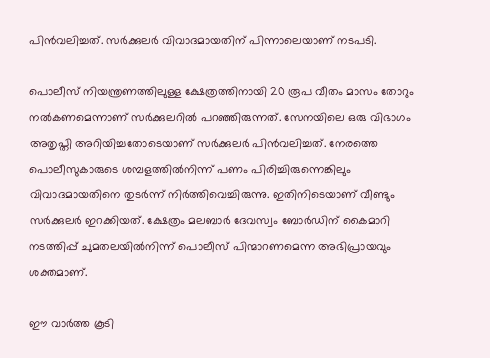പിൻവലിച്ചത്. സർക്കുലർ വിവാദമായതിന് പിന്നാലെയാണ് നടപടി.

പൊലീസ് നിയന്ത്രണത്തിലുള്ള ക്ഷേത്രത്തിനായി 20 രൂപ വീതം മാസം തോറും നൽകണമെന്നാണ് സർക്കുലറിൽ പറഞ്ഞിരുന്നത്. സേനയിലെ ഒരു വിഭാഗം അതൃപ്തി അറിയിച്ചതോടെയാണ് സർക്കുലർ‌ പിൻവലിച്ചത്. നേരത്തെ പൊലീസുകാരുടെ ശമ്പളത്തിൽനിന്ന് പണം പിരിച്ചിരുന്നെങ്കിലും വിവാദമായതിനെ തുടർന്ന് നിർത്തിവെച്ചിരുന്നു. ഇതിനിടെയാണ് വീണ്ടും സർക്കുലർ ഇറക്കിയത്. ക്ഷേത്രം മലബാർ ദേവസ്വം ബോർഡിന് കൈമാറി നടത്തിപ്പ് ചുമതലയിൽനിന്ന് പൊലീസ് പിന്മാറണമെന്ന അഭിപ്രായവും ശക്തമാണ്.

ഈ വാര്‍ത്ത കൂടി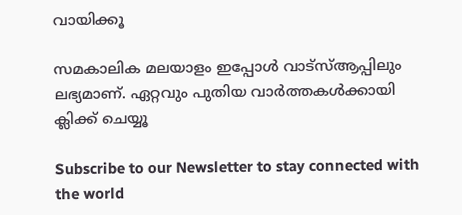വായിക്കൂ

സമകാലിക മലയാളം ഇപ്പോള്‍ വാട്‌സ്ആപ്പിലും ലഭ്യമാണ്. ഏറ്റവും പുതിയ വാര്‍ത്തകള്‍ക്കായി ക്ലിക്ക് ചെയ്യൂ

Subscribe to our Newsletter to stay connected with the world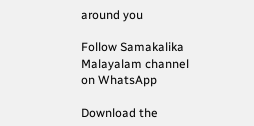around you

Follow Samakalika Malayalam channel on WhatsApp

Download the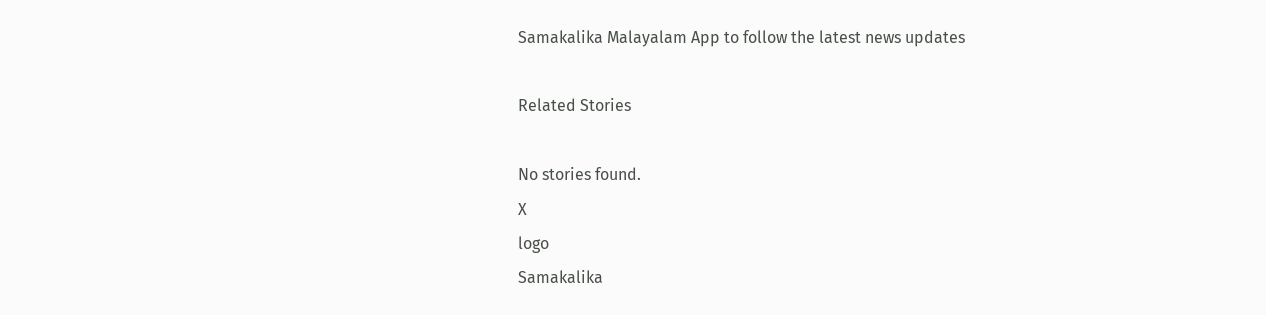Samakalika Malayalam App to follow the latest news updates

Related Stories

No stories found.
X
logo
Samakalika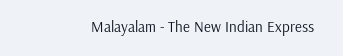Malayalam - The New Indian Express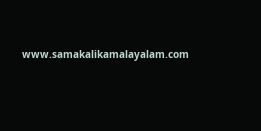www.samakalikamalayalam.com